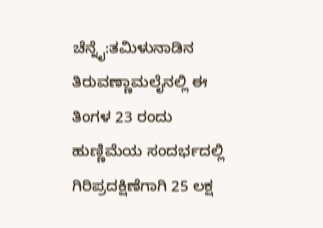ಚೆನ್ನೈ:ತಮಿಳುನಾಡಿನ ತಿರುವಣ್ಣಾಮಲೈನಲ್ಲಿ ಈ ತಿಂಗಳ 23 ರಂದು ಹುಣ್ಣಿಮೆಯ ಸಂದರ್ಭದಲ್ಲಿ ಗಿರಿಪ್ರದಕ್ಷಿಣೆಗಾಗಿ 25 ಲಕ್ಷ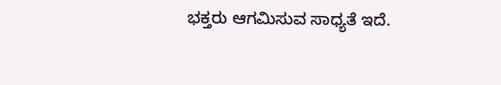ಭಕ್ತರು ಆಗಮಿಸುವ ಸಾಧ್ಯತೆ ಇದೆ.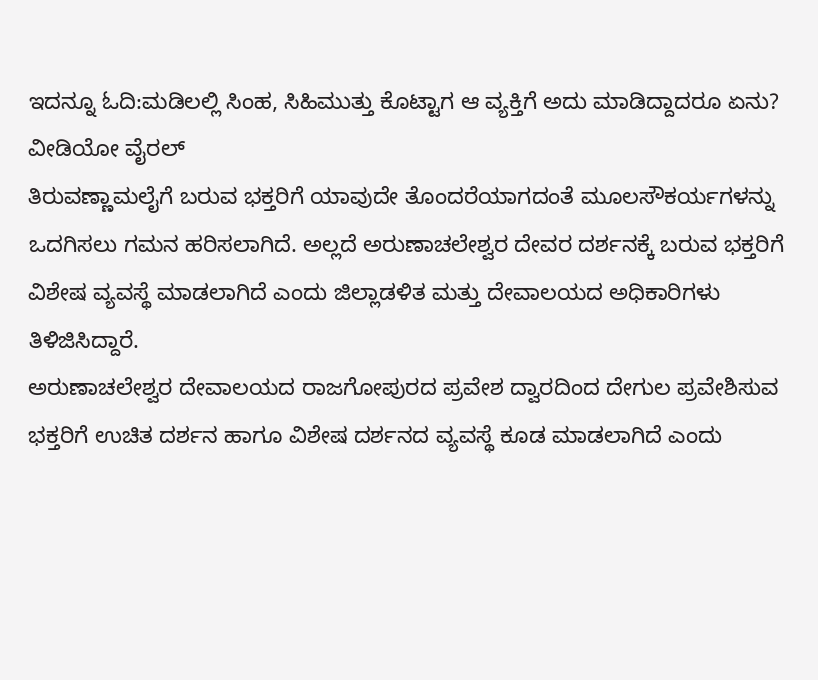ಇದನ್ನೂ ಓದಿ:ಮಡಿಲಲ್ಲಿ ಸಿಂಹ, ಸಿಹಿಮುತ್ತು ಕೊಟ್ಟಾಗ ಆ ವ್ಯಕ್ತಿಗೆ ಅದು ಮಾಡಿದ್ದಾದರೂ ಏನು? ವೀಡಿಯೋ ವೈರಲ್
ತಿರುವಣ್ಣಾಮಲೈಗೆ ಬರುವ ಭಕ್ತರಿಗೆ ಯಾವುದೇ ತೊಂದರೆಯಾಗದಂತೆ ಮೂಲಸೌಕರ್ಯಗಳನ್ನು ಒದಗಿಸಲು ಗಮನ ಹರಿಸಲಾಗಿದೆ. ಅಲ್ಲದೆ ಅರುಣಾಚಲೇಶ್ವರ ದೇವರ ದರ್ಶನಕ್ಕೆ ಬರುವ ಭಕ್ತರಿಗೆ ವಿಶೇಷ ವ್ಯವಸ್ಥೆ ಮಾಡಲಾಗಿದೆ ಎಂದು ಜಿಲ್ಲಾಡಳಿತ ಮತ್ತು ದೇವಾಲಯದ ಅಧಿಕಾರಿಗಳು ತಿಳಿಜಿಸಿದ್ದಾರೆ.
ಅರುಣಾಚಲೇಶ್ವರ ದೇವಾಲಯದ ರಾಜಗೋಪುರದ ಪ್ರವೇಶ ದ್ವಾರದಿಂದ ದೇಗುಲ ಪ್ರವೇಶಿಸುವ ಭಕ್ತರಿಗೆ ಉಚಿತ ದರ್ಶನ ಹಾಗೂ ವಿಶೇಷ ದರ್ಶನದ ವ್ಯವಸ್ಥೆ ಕೂಡ ಮಾಡಲಾಗಿದೆ ಎಂದು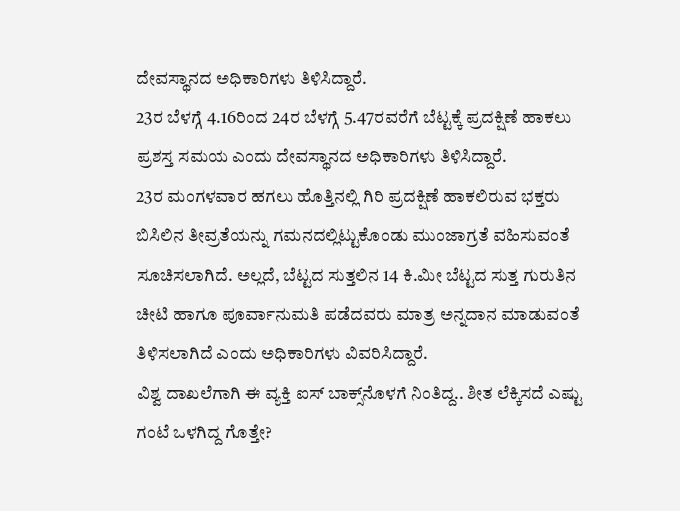ದೇವಸ್ಥಾನದ ಅಧಿಕಾರಿಗಳು ತಿಳಿಸಿದ್ದಾರೆ.
23ರ ಬೆಳಗ್ಗೆ 4.16ರಿಂದ 24ರ ಬೆಳಗ್ಗೆ 5.47ರವರೆಗೆ ಬೆಟ್ಟಕ್ಕೆ ಪ್ರದಕ್ಷಿಣೆ ಹಾಕಲು ಪ್ರಶಸ್ತ ಸಮಯ ಎಂದು ದೇವಸ್ಥಾನದ ಅಧಿಕಾರಿಗಳು ತಿಳಿಸಿದ್ದಾರೆ.
23ರ ಮಂಗಳವಾರ ಹಗಲು ಹೊತ್ತಿನಲ್ಲಿ ಗಿರಿ ಪ್ರದಕ್ಷಿಣೆ ಹಾಕಲಿರುವ ಭಕ್ತರು ಬಿಸಿಲಿನ ತೀವ್ರತೆಯನ್ನು ಗಮನದಲ್ಲಿಟ್ಟುಕೊಂಡು ಮುಂಜಾಗ್ರತೆ ವಹಿಸುವಂತೆ ಸೂಚಿಸಲಾಗಿದೆ. ಅಲ್ಲದೆ, ಬೆಟ್ಟದ ಸುತ್ತಲಿನ 14 ಕಿ.ಮೀ ಬೆಟ್ಟದ ಸುತ್ತ ಗುರುತಿನ ಚೀಟಿ ಹಾಗೂ ಪೂರ್ವಾನುಮತಿ ಪಡೆದವರು ಮಾತ್ರ ಅನ್ನದಾನ ಮಾಡುವಂತೆ ತಿಳಿಸಲಾಗಿದೆ ಎಂದು ಅಧಿಕಾರಿಗಳು ವಿವರಿಸಿದ್ದಾರೆ.
ವಿಶ್ವ ದಾಖಲೆಗಾಗಿ ಈ ವ್ಯಕ್ತಿ ಐಸ್ ಬಾಕ್ಸ್‌ನೊಳಗೆ ನಿಂತಿದ್ದ.. ಶೀತ ಲೆಕ್ಕಿಸದೆ ಎಷ್ಟು ಗಂಟೆ ಒಳಗಿದ್ದ ಗೊತ್ತೇ?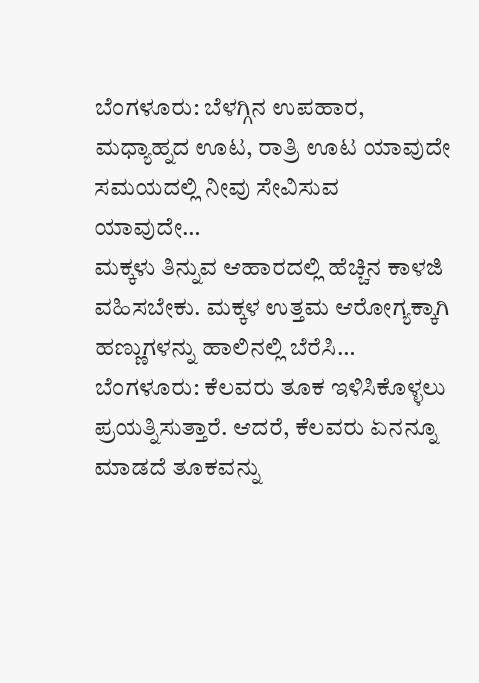ಬೆಂಗಳೂರು: ಬೆಳಗ್ಗಿನ ಉಪಹಾರ, ಮಧ್ಯಾಹ್ನದ ಊಟ, ರಾತ್ರಿ ಊಟ ಯಾವುದೇ ಸಮಯದಲ್ಲಿ ನೀವು ಸೇವಿಸುವ ಯಾವುದೇ…
ಮಕ್ಕಳು ತಿನ್ನುವ ಆಹಾರದಲ್ಲಿ ಹೆಚ್ಚಿನ ಕಾಳಜಿ ವಹಿಸಬೇಕು. ಮಕ್ಕಳ ಉತ್ತಮ ಆರೋಗ್ಯಕ್ಕಾಗಿ ಹಣ್ಣುಗಳನ್ನು ಹಾಲಿನಲ್ಲಿ ಬೆರೆಸಿ…
ಬೆಂಗಳೂರು: ಕೆಲವರು ತೂಕ ಇಳಿಸಿಕೊಳ್ಳಲು ಪ್ರಯತ್ನಿಸುತ್ತಾರೆ. ಆದರೆ, ಕೆಲವರು ಏನನ್ನೂ ಮಾಡದೆ ತೂಕವನ್ನು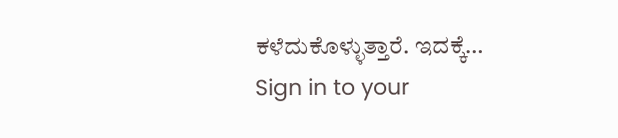ಕಳೆದುಕೊಳ್ಳುತ್ತಾರೆ. ಇದಕ್ಕೆ…
Sign in to your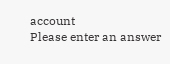account
Please enter an answer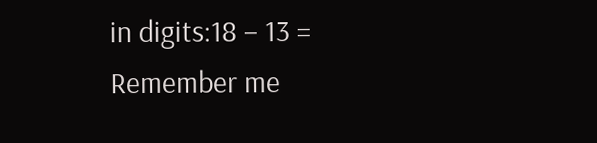in digits:18 − 13 =
Remember me